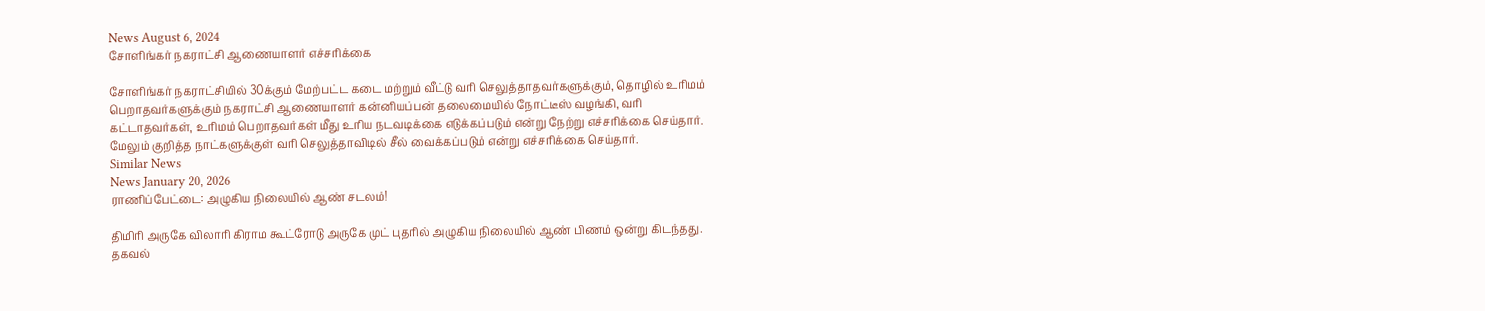News August 6, 2024
சோளிங்கர் நகராட்சி ஆணையாளர் எச்சரிக்கை

சோளிங்கர் நகராட்சியில் 30க்கும் மேற்பட்ட கடை மற்றும் வீட்டு வரி செலுத்தாதவர்களுக்கும், தொழில் உரிமம் பெறாதவர்களுக்கும் நகராட்சி ஆணையாளர் கன்னியப்பன் தலைமையில் நோட்டீஸ் வழங்கி, வரி கட்டாதவர்கள், உரிமம் பெறாதவர்கள் மீது உரிய நடவடிக்கை எடுக்கப்படும் என்று நேற்று எச்சரிக்கை செய்தார். மேலும் குறித்த நாட்களுக்குள் வரி செலுத்தாவிடில் சீல் வைக்கப்படும் என்று எச்சரிக்கை செய்தார்.
Similar News
News January 20, 2026
ராணிப்பேட்டை: அழுகிய நிலையில் ஆண் சடலம்!

திமிரி அருகே விலாரி கிராம கூட்ரோடு அருகே முட் புதரில் அழுகிய நிலையில் ஆண் பிணம் ஒன்று கிடந்தது. தகவல்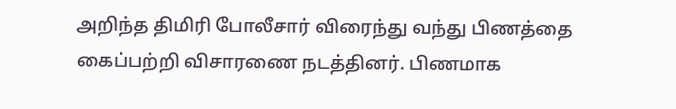அறிந்த திமிரி போலீசார் விரைந்து வந்து பிணத்தை கைப்பற்றி விசாரணை நடத்தினர். பிணமாக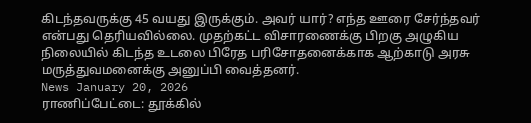கிடந்தவருக்கு 45 வயது இருக்கும். அவர் யார்? எந்த ஊரை சேர்ந்தவர் என்பது தெரியவில்லை. முதற்கட்ட விசாரணைக்கு பிறகு அழுகிய நிலையில் கிடந்த உடலை பிரேத பரிசோதனைக்காக ஆற்காடு அரசு மருத்துவமனைக்கு அனுப்பி வைத்தனர்.
News January 20, 2026
ராணிப்பேட்டை: தூக்கில்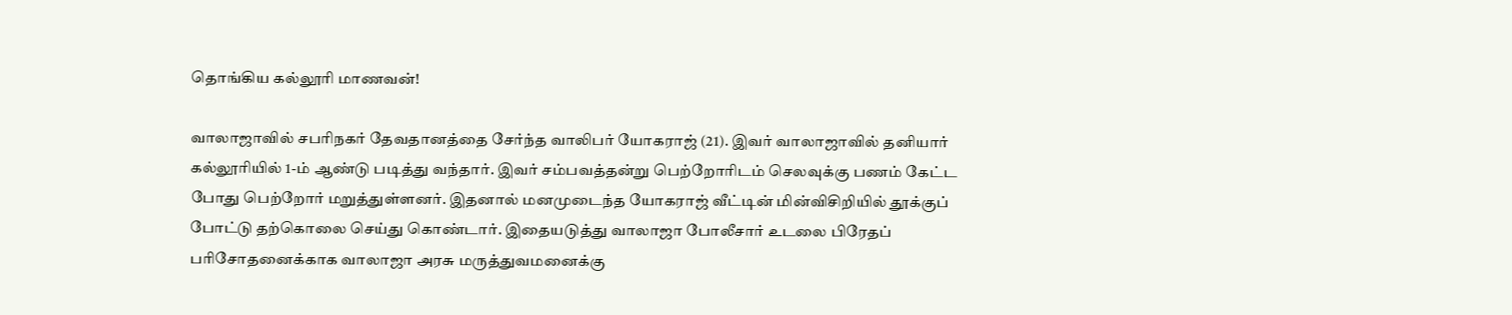தொங்கிய கல்லூரி மாணவன்!

வாலாஜாவில் சபரிநகர் தேவதானத்தை சேர்ந்த வாலிபர் யோகராஜ் (21). இவர் வாலாஜாவில் தனியார் கல்லூரியில் 1-ம் ஆண்டு படித்து வந்தார். இவர் சம்பவத்தன்று பெற்றோரிடம் செலவுக்கு பணம் கேட்ட போது பெற்றோர் மறுத்துள்ளனர். இதனால் மனமுடைந்த யோகராஜ் வீட்டின் மின்விசிறியில் தூக்குப் போட்டு தற்கொலை செய்து கொண்டார். இதையடுத்து வாலாஜா போலீசார் உடலை பிரேதப் பரிசோதனைக்காக வாலாஜா அரசு மருத்துவமனைக்கு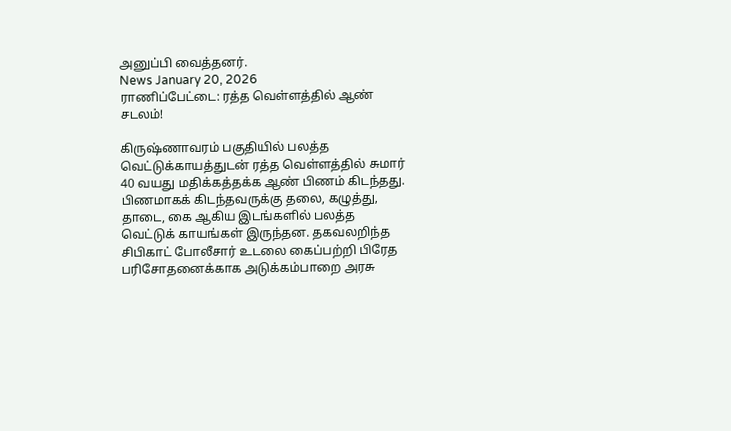அனுப்பி வைத்தனர்.
News January 20, 2026
ராணிப்பேட்டை: ரத்த வெள்ளத்தில் ஆண் சடலம்!

கிருஷ்ணாவரம் பகுதியில் பலத்த வெட்டுக்காயத்துடன் ரத்த வெள்ளத்தில் சுமார் 40 வயது மதிக்கத்தக்க ஆண் பிணம் கிடந்தது. பிணமாகக் கிடந்தவருக்கு தலை, கழுத்து, தாடை, கை ஆகிய இடங்களில் பலத்த வெட்டுக் காயங்கள் இருந்தன. தகவலறிந்த சிபிகாட் போலீசார் உடலை கைப்பற்றி பிரேத பரிசோதனைக்காக அடுக்கம்பாறை அரசு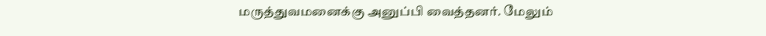மருத்துவமனைக்கு அனுப்பி வைத்தனர். மேலும்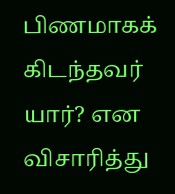பிணமாகக் கிடந்தவர் யார்? என விசாரித்து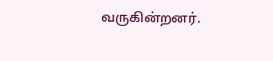வருகின்றனர்.